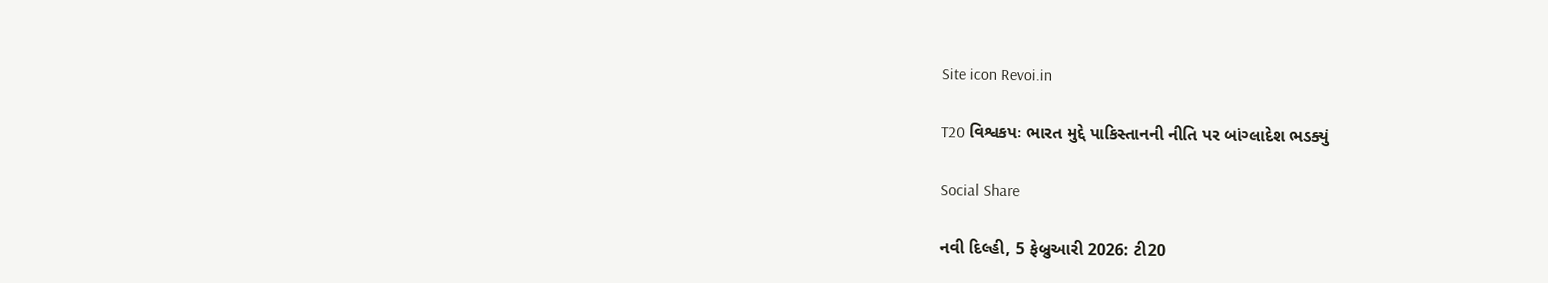Site icon Revoi.in

T20 વિશ્વકપઃ ભારત મુદ્દે પાકિસ્તાનની નીતિ પર બાંગ્લાદેશ ભડક્યું

Social Share

નવી દિલ્હી, 5 ફેબ્રુઆરી 2026: ટી20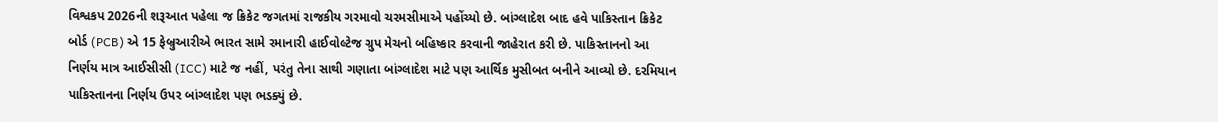વિશ્વકપ 2026ની શરૂઆત પહેલા જ ક્રિકેટ જગતમાં રાજકીય ગરમાવો ચરમસીમાએ પહોંચ્યો છે. બાંગ્લાદેશ બાદ હવે પાકિસ્તાન ક્રિકેટ બોર્ડ (PCB) એ 15 ફેબ્રુઆરીએ ભારત સામે રમાનારી હાઈવોલ્ટેજ ગ્રુપ મેચનો બહિષ્કાર કરવાની જાહેરાત કરી છે. પાકિસ્તાનનો આ નિર્ણય માત્ર આઈસીસી (ICC) માટે જ નહીં, પરંતુ તેના સાથી ગણાતા બાંગ્લાદેશ માટે પણ આર્થિક મુસીબત બનીને આવ્યો છે. દરમિયાન પાકિસ્તાનના નિર્ણય ઉપર બાંગ્લાદેશ પણ ભડક્યું છે.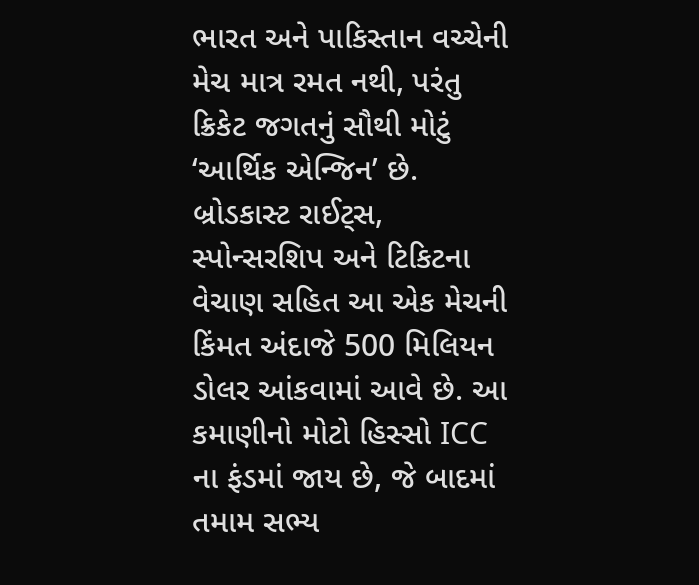ભારત અને પાકિસ્તાન વચ્ચેની મેચ માત્ર રમત નથી, પરંતુ ક્રિકેટ જગતનું સૌથી મોટું ‘આર્થિક એન્જિન’ છે. બ્રોડકાસ્ટ રાઈટ્સ, સ્પોન્સરશિપ અને ટિકિટના વેચાણ સહિત આ એક મેચની કિંમત અંદાજે 500 મિલિયન ડોલર આંકવામાં આવે છે. આ કમાણીનો મોટો હિસ્સો ICC ના ફંડમાં જાય છે, જે બાદમાં તમામ સભ્ય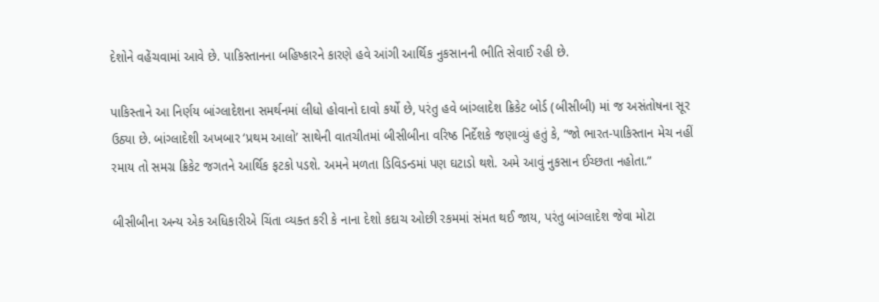દેશોને વહેંચવામાં આવે છે. પાકિસ્તાનના બહિષ્કારને કારણે હવે આંગી આર્થિક નુકસાનની ભીતિ સેવાઈ રહી છે.

પાકિસ્તાને આ નિર્ણય બાંગ્લાદેશના સમર્થનમાં લીધો હોવાનો દાવો કર્યો છે, પરંતુ હવે બાંગ્લાદેશ ક્રિકેટ બોર્ડ (બીસીબી) માં જ અસંતોષના સૂર ઉઠ્યા છે. બાંગ્લાદેશી અખબાર ‘પ્રથમ આલો’ સાથેની વાતચીતમાં બીસીબીના વરિષ્ઠ નિર્દેશકે જણાવ્યું હતું કે, “જો ભારત-પાકિસ્તાન મેચ નહીં રમાય તો સમગ્ર ક્રિકેટ જગતને આર્થિક ફટકો પડશે. અમને મળતા ડિવિડન્ડમાં પણ ઘટાડો થશે. અમે આવું નુકસાન ઈચ્છતા નહોતા.”

બીસીબીના અન્ય એક અધિકારીએ ચિંતા વ્યક્ત કરી કે નાના દેશો કદાચ ઓછી રકમમાં સંમત થઈ જાય, પરંતુ બાંગ્લાદેશ જેવા મોટા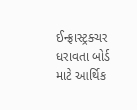ઈન્ફ્રાસ્ટ્રક્ચર ધરાવતા બોર્ડ માટે આર્થિક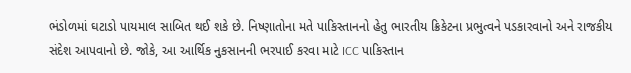ભંડોળમાં ઘટાડો પાયમાલ સાબિત થઈ શકે છે. નિષ્ણાતોના મતે પાકિસ્તાનનો હેતુ ભારતીય ક્રિકેટના પ્રભુત્વને પડકારવાનો અને રાજકીય સંદેશ આપવાનો છે. જોકે, આ આર્થિક નુકસાનની ભરપાઈ કરવા માટે ICC પાકિસ્તાન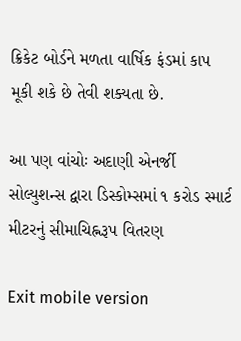ક્રિકેટ બોર્ડને મળતા વાર્ષિક ફંડમાં કાપ મૂકી શકે છે તેવી શક્યતા છે.

આ પણ વાંચોઃ અદાણી એનર્જી સોલ્યુશન્સ દ્વારા ડિસ્કોમ્સમાં ૧ કરોડ સ્માર્ટ મીટરનું સીમાચિહ્નરૂપ વિતરણ

Exit mobile version